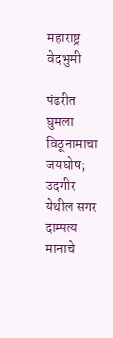महाराष्ट्र वेदभुमी

पंढरीत घुमला विठूनामाचा जयघोष; उदगीर येथील सगर दाम्पत्य मानाचे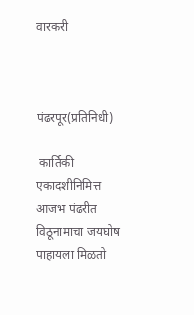वारकरी



पंढरपूर(प्रतिनिधी)

 कार्तिकी एकादशीनिमित्त आजभ पंढरीत विठूनामाचा जयघोष पाहायला मिळतो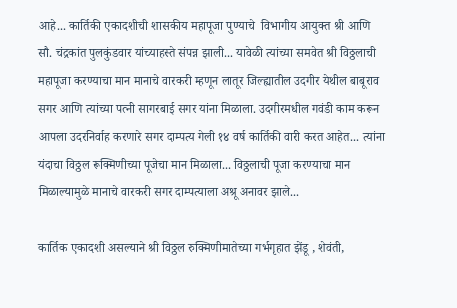आहे... कार्तिकी एकादशीची शासकीय महापूजा पुण्याचे  विभागीय आयुक्त श्री आणि सौ. चंद्रकांत पुलकुंडवार यांच्याहस्ते संपन्न झाली... यावेळी त्यांच्या समवेत श्री विठ्ठलाची महापूजा करण्याचा मान मानाचे वारकरी म्हणून लातूर जिल्ह्यातील उदगीर येथील बाबूराव सगर आणि त्यांच्या पत्नी सागरबाई सगर यांना मिळाला. उदगीरमधील गवंडी काम करून आपला उदरनिर्वाह करणारे सगर दाम्पत्य गेली १४ वर्ष कार्तिकी वारी करत आहेत... त्यांना यंदाचा विठ्ठल रूक्मिणीच्या पूजेचा मान मिळाला... विठ्ठलाची पूजा करण्याचा मान मिळाल्यामुळे मानाचे वारकरी सगर दाम्पत्याला अश्रू अनावर झाले...

कार्तिक एकादशी असल्याने श्री विठ्ठल रुक्मिणीमातेच्या गर्भगृहात झेंडू , शेवंती,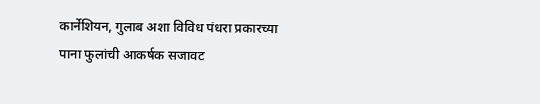कार्नेशियन, गुलाब अशा विविध पंधरा प्रकारच्या पाना फुलांची आकर्षक सजावट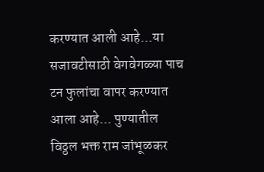करण्यात आली आहे...या सजावटीसाठी वेगवेगळ्या पाच टन फुलांचा वापर करण्यात आला आहे... पुण्यातील विठ्ठल भक्त राम जांभूळकर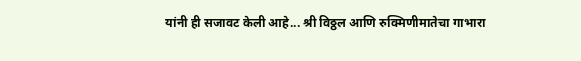यांनी ही सजावट केली आहे... श्री विठ्ठल आणि रुक्मिणीमातेचा गाभारा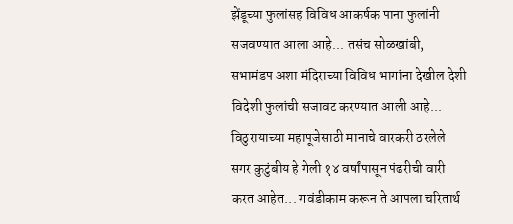झेंडूच्या फुलांसह विविध आकर्षक पाना फुलांनी सजवण्यात आला आहे... तसंच सोळखांबी, सभामंडप अशा मंदिराच्या विविध भागांना देखील देशी विदेशी फुलांची सजावट करण्यात आली आहे... विठुरायाच्या महापूजेसाठी मानाचे वारकरी ठरलेले सगर कुटुंबीय हे गेली १४ वर्षांपासून पंढरीची वारी करत आहेत... गवंडीकाम करून ते आपला चरितार्थ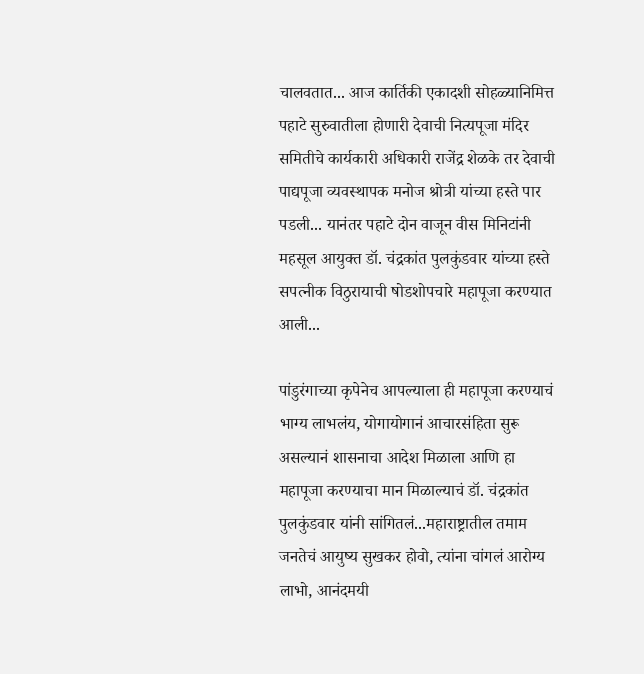चालवतात... आज कार्तिकी एकादशी सोहळ्यानिमित्त पहाटे सुरुवातीला होणारी देवाची नित्यपूजा मंदिर समितीचे कार्यकारी अधिकारी राजेंद्र शेळके तर देवाची पाद्यपूजा व्यवस्थापक मनोज श्रोत्री यांच्या हस्ते पार पडली... यानंतर पहाटे दोन वाजून वीस मिनिटांनी महसूल आयुक्त डॉ. चंद्रकांत पुलकुंडवार यांच्या हस्ते सपत्नीक विठुरायाची षोडशोपचारे महापूजा करण्यात आली...

पांडुरंगाच्या कृपेनेच आपल्याला ही महापूजा करण्याचं भाग्य लाभलंय, योगायोगानं आचारसंहिता सुरू असल्यानं शासनाचा आदेश मिळाला आणि हा महापूजा करण्याचा मान मिळाल्याचं डॉ. चंद्रकांत पुलकुंडवार यांनी सांगितलं...महाराष्ट्रातील तमाम जनतेचं आयुष्य सुखकर होवो, त्यांना चांगलं आरोग्य लाभो, आनंदमयी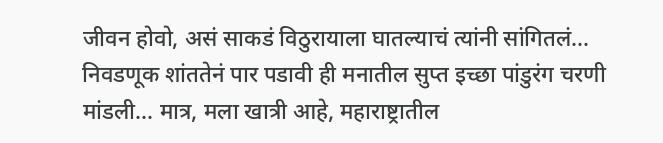जीवन होवो, असं साकडं विठुरायाला घातल्याचं त्यांनी सांगितलं... निवडणूक शांततेनं पार पडावी ही मनातील सुप्त इच्छा पांडुरंग चरणी मांडली... मात्र, मला खात्री आहे, महाराष्ट्रातील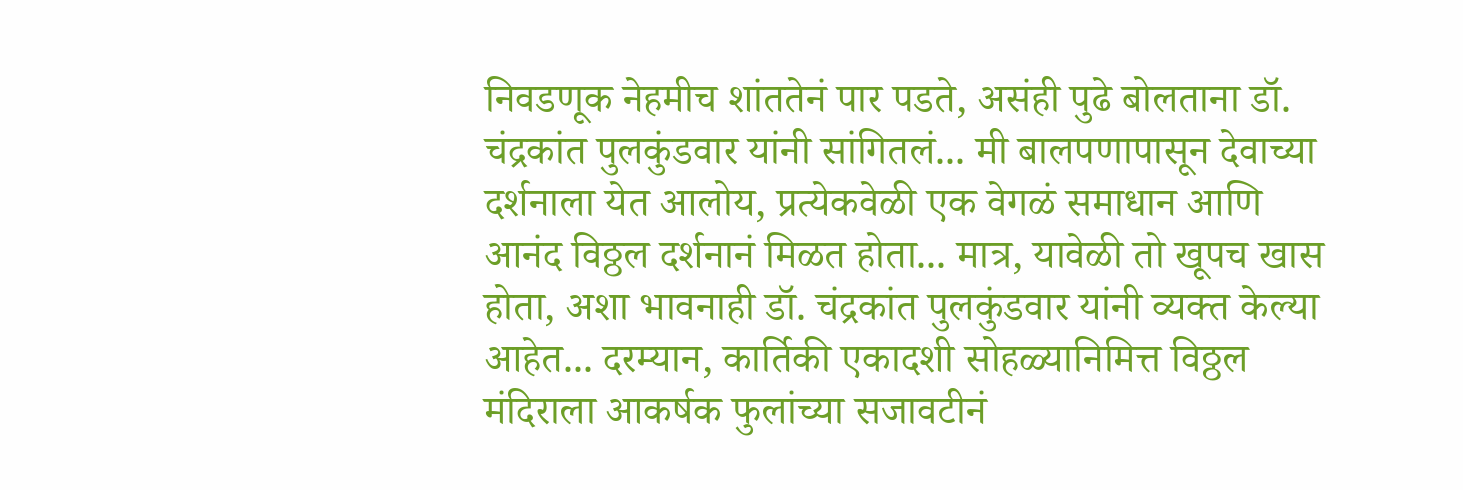निवडणूक नेहमीच शांततेनं पार पडते, असंही पुढे बोलताना डॉ. चंद्रकांत पुलकुंडवार यांनी सांगितलं... मी बालपणापासून देवाच्या दर्शनाला येत आलोय, प्रत्येकवेळी एक वेगळं समाधान आणि आनंद विठ्ठल दर्शनानं मिळत होता... मात्र, यावेळी तो खूपच खास होता, अशा भावनाही डॉ. चंद्रकांत पुलकुंडवार यांनी व्यक्त केल्या आहेत... दरम्यान, कार्तिकी एकादशी सोहळ्यानिमित्त विठ्ठल मंदिराला आकर्षक फुलांच्या सजावटीनं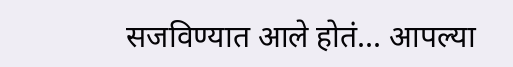सजविण्यात आले होतं... आपल्या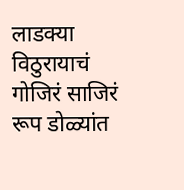लाडक्या विठुरायाचं गोजिरं साजिरं रूप डोळ्यांत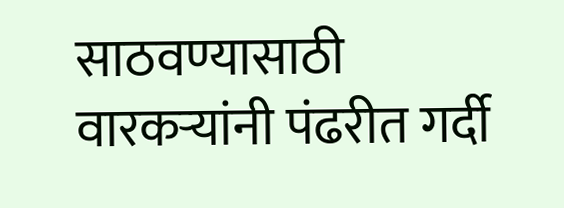साठवण्यासाठी वारकऱ्यांनी पंढरीत गर्दी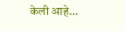केली आहे...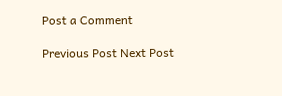Post a Comment

Previous Post Next Post